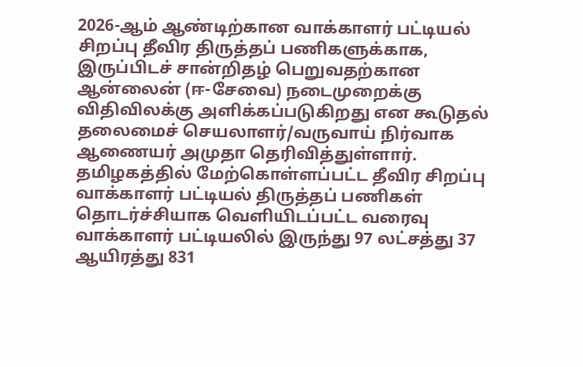2026-ஆம் ஆண்டிற்கான வாக்காளர் பட்டியல் சிறப்பு தீவிர திருத்தப் பணிகளுக்காக, இருப்பிடச் சான்றிதழ் பெறுவதற்கான ஆன்லைன் (ஈ-சேவை) நடைமுறைக்கு விதிவிலக்கு அளிக்கப்படுகிறது என கூடுதல் தலைமைச் செயலாளர்/வருவாய் நிர்வாக ஆணையர் அமுதா தெரிவித்துள்ளார்.
தமிழகத்தில் மேற்கொள்ளப்பட்ட தீவிர சிறப்பு வாக்காளர் பட்டியல் திருத்தப் பணிகள் தொடர்ச்சியாக வெளியிடப்பட்ட வரைவு வாக்காளர் பட்டியலில் இருந்து 97 லட்சத்து 37 ஆயிரத்து 831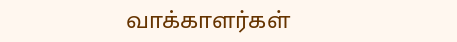வாக்காளர்கள்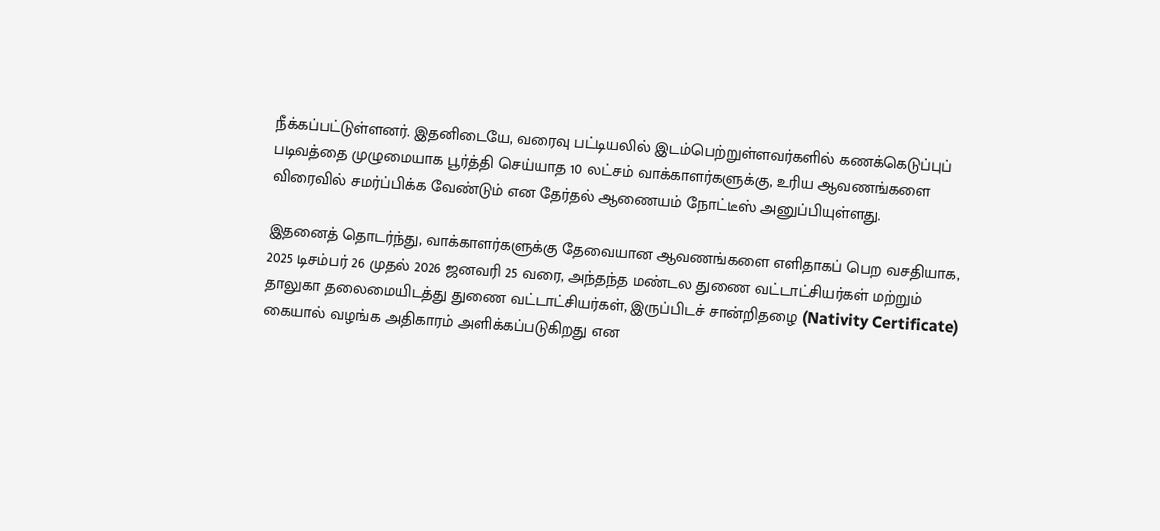நீக்கப்பட்டுள்ளனர். இதனிடையே, வரைவு பட்டியலில் இடம்பெற்றுள்ளவர்களில் கணக்கெடுப்புப் படிவத்தை முழுமையாக பூர்த்தி செய்யாத 10 லட்சம் வாக்காளர்களுக்கு, உரிய ஆவணங்களை விரைவில் சமர்ப்பிக்க வேண்டும் என தேர்தல் ஆணையம் நோட்டீஸ் அனுப்பியுள்ளது.

இதனைத் தொடர்ந்து, வாக்காளர்களுக்கு தேவையான ஆவணங்களை எளிதாகப் பெற வசதியாக, 2025 டிசம்பர் 26 முதல் 2026 ஜனவரி 25 வரை, அந்தந்த மண்டல துணை வட்டாட்சியர்கள் மற்றும் தாலுகா தலைமையிடத்து துணை வட்டாட்சியர்கள், இருப்பிடச் சான்றிதழை (Nativity Certificate) கையால் வழங்க அதிகாரம் அளிக்கப்படுகிறது என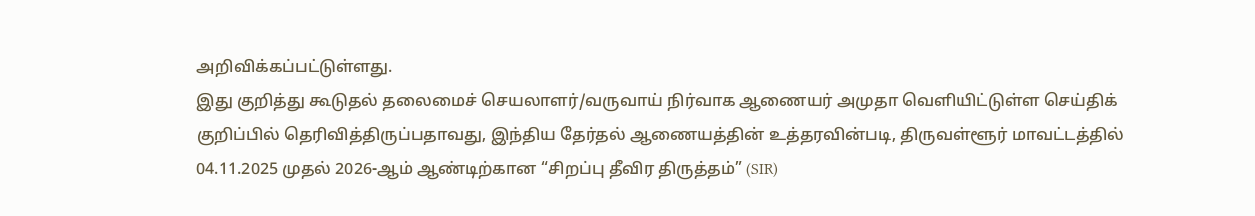அறிவிக்கப்பட்டுள்ளது.
இது குறித்து கூடுதல் தலைமைச் செயலாளர்/வருவாய் நிர்வாக ஆணையர் அமுதா வெளியிட்டுள்ள செய்திக் குறிப்பில் தெரிவித்திருப்பதாவது, இந்திய தேர்தல் ஆணையத்தின் உத்தரவின்படி, திருவள்ளூர் மாவட்டத்தில் 04.11.2025 முதல் 2026-ஆம் ஆண்டிற்கான “சிறப்பு தீவிர திருத்தம்” (SIR)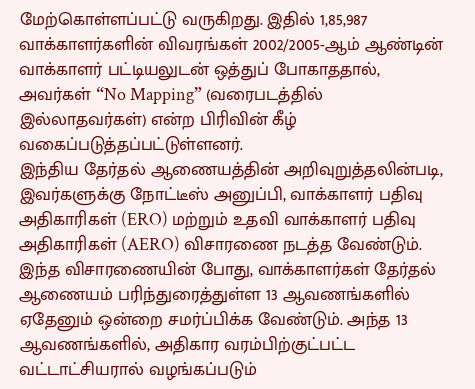மேற்கொள்ளப்பட்டு வருகிறது. இதில் 1,85,987 வாக்காளர்களின் விவரங்கள் 2002/2005-ஆம் ஆண்டின் வாக்காளர் பட்டியலுடன் ஒத்துப் போகாததால், அவர்கள் “No Mapping” (வரைபடத்தில் இல்லாதவர்கள்) என்ற பிரிவின் கீழ் வகைப்படுத்தப்பட்டுள்ளனர்.
இந்திய தேர்தல் ஆணையத்தின் அறிவுறுத்தலின்படி, இவர்களுக்கு நோட்டீஸ் அனுப்பி, வாக்காளர் பதிவு அதிகாரிகள் (ERO) மற்றும் உதவி வாக்காளர் பதிவு அதிகாரிகள் (AERO) விசாரணை நடத்த வேண்டும். இந்த விசாரணையின் போது, வாக்காளர்கள் தேர்தல் ஆணையம் பரிந்துரைத்துள்ள 13 ஆவணங்களில் ஏதேனும் ஒன்றை சமர்ப்பிக்க வேண்டும். அந்த 13 ஆவணங்களில், அதிகார வரம்பிற்குட்பட்ட வட்டாட்சியரால் வழங்கப்படும்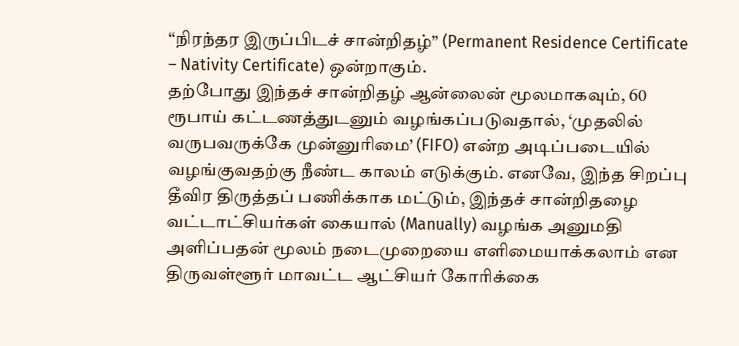“நிரந்தர இருப்பிடச் சான்றிதழ்” (Permanent Residence Certificate – Nativity Certificate) ஒன்றாகும்.
தற்போது இந்தச் சான்றிதழ் ஆன்லைன் மூலமாகவும், 60 ரூபாய் கட்டணத்துடனும் வழங்கப்படுவதால், ‘முதலில் வருபவருக்கே முன்னுரிமை’ (FIFO) என்ற அடிப்படையில் வழங்குவதற்கு நீண்ட காலம் எடுக்கும். எனவே, இந்த சிறப்பு தீவிர திருத்தப் பணிக்காக மட்டும், இந்தச் சான்றிதழை வட்டாட்சியர்கள் கையால் (Manually) வழங்க அனுமதி அளிப்பதன் மூலம் நடைமுறையை எளிமையாக்கலாம் என திருவள்ளூர் மாவட்ட ஆட்சியர் கோரிக்கை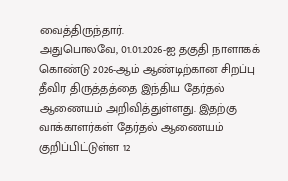வைத்திருந்தார்.
அதுபொலவே, 01.01.2026-ஐ தகுதி நாளாகக் கொண்டு 2026-ஆம் ஆண்டிற்கான சிறப்பு தீவிர திருத்தத்தை இந்திய தேர்தல் ஆணையம் அறிவித்துள்ளது. இதற்கு வாக்காளர்கள் தேர்தல் ஆணையம் குறிப்பிட்டுள்ள 12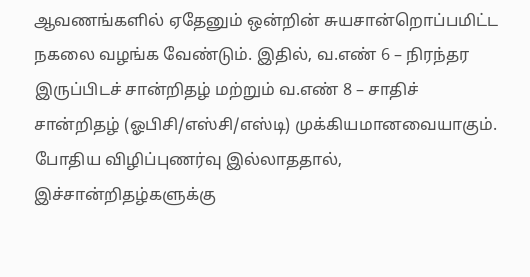ஆவணங்களில் ஏதேனும் ஒன்றின் சுயசான்றொப்பமிட்ட நகலை வழங்க வேண்டும். இதில், வ.எண் 6 – நிரந்தர இருப்பிடச் சான்றிதழ் மற்றும் வ.எண் 8 – சாதிச் சான்றிதழ் (ஓபிசி/எஸ்சி/எஸ்டி) முக்கியமானவையாகும்.
போதிய விழிப்புணர்வு இல்லாததால், இச்சான்றிதழ்களுக்கு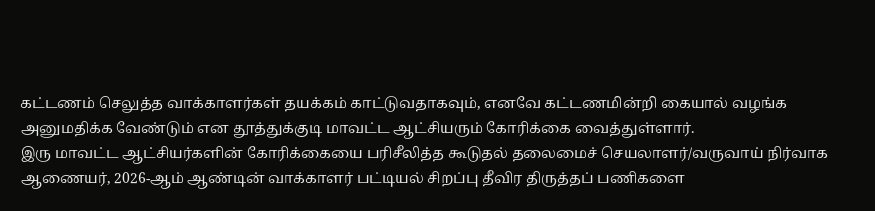கட்டணம் செலுத்த வாக்காளர்கள் தயக்கம் காட்டுவதாகவும், எனவே கட்டணமின்றி கையால் வழங்க அனுமதிக்க வேண்டும் என தூத்துக்குடி மாவட்ட ஆட்சியரும் கோரிக்கை வைத்துள்ளார்.
இரு மாவட்ட ஆட்சியர்களின் கோரிக்கையை பரிசீலித்த கூடுதல் தலைமைச் செயலாளர்/வருவாய் நிர்வாக ஆணையர், 2026-ஆம் ஆண்டின் வாக்காளர் பட்டியல் சிறப்பு தீவிர திருத்தப் பணிகளை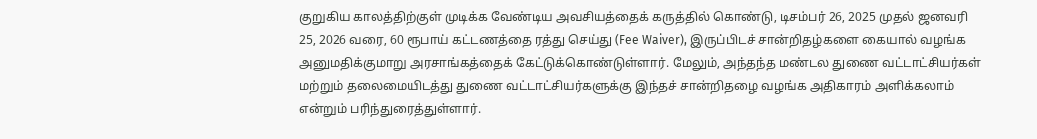குறுகிய காலத்திற்குள் முடிக்க வேண்டிய அவசியத்தைக் கருத்தில் கொண்டு, டிசம்பர் 26, 2025 முதல் ஜனவரி 25, 2026 வரை, 60 ரூபாய் கட்டணத்தை ரத்து செய்து (Fee Waiver), இருப்பிடச் சான்றிதழ்களை கையால் வழங்க அனுமதிக்குமாறு அரசாங்கத்தைக் கேட்டுக்கொண்டுள்ளார். மேலும், அந்தந்த மண்டல துணை வட்டாட்சியர்கள் மற்றும் தலைமையிடத்து துணை வட்டாட்சியர்களுக்கு இந்தச் சான்றிதழை வழங்க அதிகாரம் அளிக்கலாம் என்றும் பரிந்துரைத்துள்ளார்.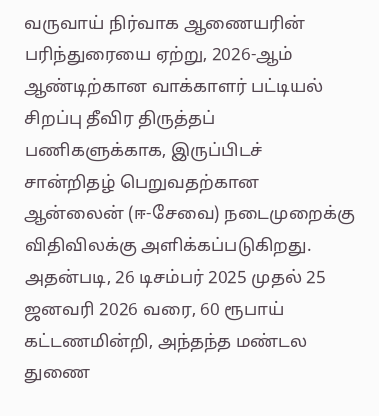வருவாய் நிர்வாக ஆணையரின் பரிந்துரையை ஏற்று, 2026-ஆம் ஆண்டிற்கான வாக்காளர் பட்டியல் சிறப்பு தீவிர திருத்தப் பணிகளுக்காக, இருப்பிடச் சான்றிதழ் பெறுவதற்கான ஆன்லைன் (ஈ-சேவை) நடைமுறைக்கு விதிவிலக்கு அளிக்கப்படுகிறது. அதன்படி, 26 டிசம்பர் 2025 முதல் 25 ஜனவரி 2026 வரை, 60 ரூபாய் கட்டணமின்றி, அந்தந்த மண்டல துணை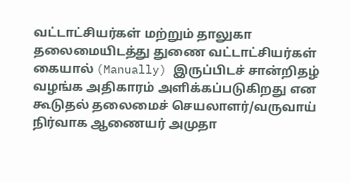வட்டாட்சியர்கள் மற்றும் தாலுகா தலைமையிடத்து துணை வட்டாட்சியர்கள் கையால் (Manually) இருப்பிடச் சான்றிதழ் வழங்க அதிகாரம் அளிக்கப்படுகிறது என கூடுதல் தலைமைச் செயலாளர்/வருவாய் நிர்வாக ஆணையர் அமுதா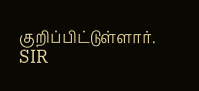குறிப்பிட்டுள்ளார்.
SIR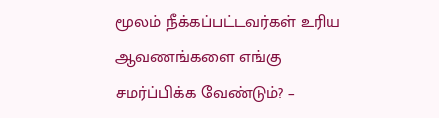மூலம் நீக்கப்பட்டவர்கள் உரிய ஆவணங்களை எங்கு சமர்ப்பிக்க வேண்டும்? –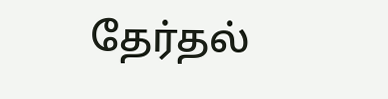தேர்தல்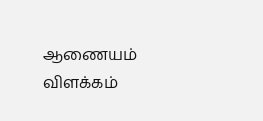ஆணையம் விளக்கம்